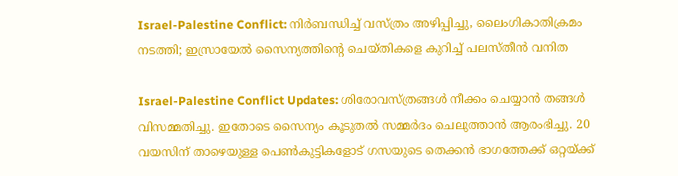Israel-Palestine Conflict: നിര്‍ബന്ധിച്ച് വസ്ത്രം അഴിപ്പിച്ചു, ലൈംഗികാതിക്രമം നടത്തി; ഇസ്രായേല്‍ സൈന്യത്തിന്റെ ചെയ്തികളെ കുറിച്ച് പലസ്തീന്‍ വനിത

Israel-Palestine Conflict Updates: ശിരോവസ്ത്രങ്ങള്‍ നീക്കം ചെയ്യാന്‍ തങ്ങള്‍ വിസമ്മതിച്ചു. ഇതോടെ സൈന്യം കൂടുതല്‍ സമ്മര്‍ദം ചെലുത്താന്‍ ആരംഭിച്ചു. 20 വയസിന് താഴെയുള്ള പെണ്‍കുട്ടികളോട് ഗസയുടെ തെക്കന്‍ ഭാഗത്തേക്ക് ഒറ്റയ്ക്ക്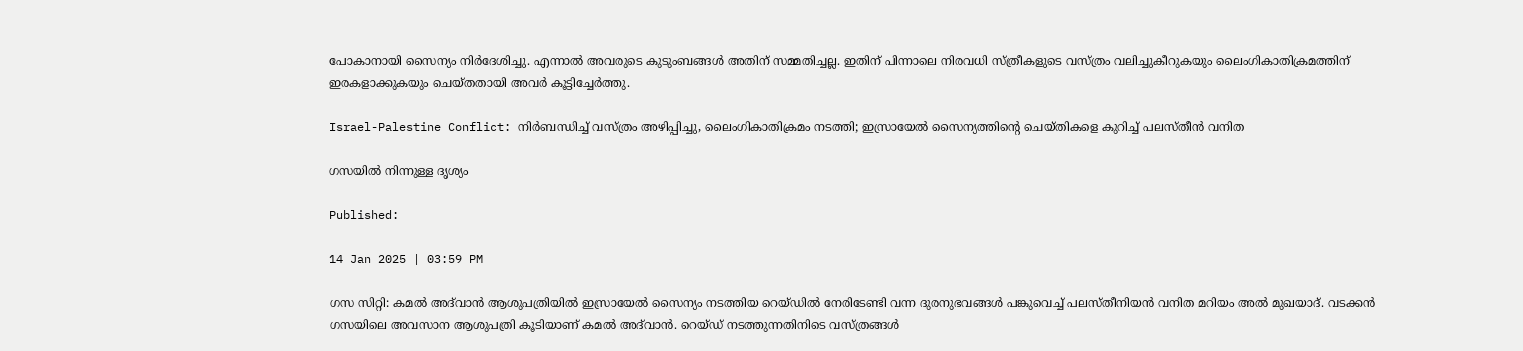പോകാനായി സൈന്യം നിര്‍ദേശിച്ചു. എന്നാല്‍ അവരുടെ കുടുംബങ്ങള്‍ അതിന് സമ്മതിച്ചല്ല. ഇതിന് പിന്നാലെ നിരവധി സ്ത്രീകളുടെ വസ്ത്രം വലിച്ചുകീറുകയും ലൈംഗികാതിക്രമത്തിന് ഇരകളാക്കുകയും ചെയ്തതായി അവര്‍ കൂട്ടിച്ചേര്‍ത്തു.

Israel-Palestine Conflict: നിര്‍ബന്ധിച്ച് വസ്ത്രം അഴിപ്പിച്ചു, ലൈംഗികാതിക്രമം നടത്തി; ഇസ്രായേല്‍ സൈന്യത്തിന്റെ ചെയ്തികളെ കുറിച്ച് പലസ്തീന്‍ വനിത

ഗസയില്‍ നിന്നുള്ള ദൃശ്യം

Published:

14 Jan 2025 | 03:59 PM

ഗസ സിറ്റി: കമല്‍ അദ്‌വാന്‍ ആശുപത്രിയില്‍ ഇസ്രായേല്‍ സൈന്യം നടത്തിയ റെയ്ഡില്‍ നേരിടേണ്ടി വന്ന ദുരനുഭവങ്ങള്‍ പങ്കുവെച്ച് പലസ്തീനിയന്‍ വനിത മറിയം അല്‍ മുഖയാദ്. വടക്കന്‍ ഗസയിലെ അവസാന ആശുപത്രി കൂടിയാണ് കമല്‍ അദ്‌വാന്‍. റെയ്ഡ് നടത്തുന്നതിനിടെ വസ്ത്രങ്ങള്‍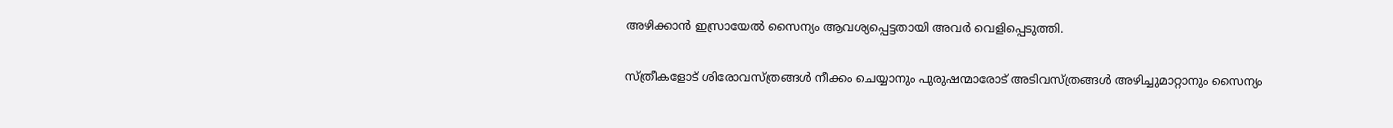അഴിക്കാന്‍ ഇസ്രായേല്‍ സൈന്യം ആവശ്യപ്പെട്ടതായി അവര്‍ വെളിപ്പെടുത്തി.

സ്ത്രീകളോട് ശിരോവസ്ത്രങ്ങള്‍ നീക്കം ചെയ്യാനും പുരുഷന്മാരോട് അടിവസ്ത്രങ്ങള്‍ അഴിച്ചുമാറ്റാനും സൈന്യം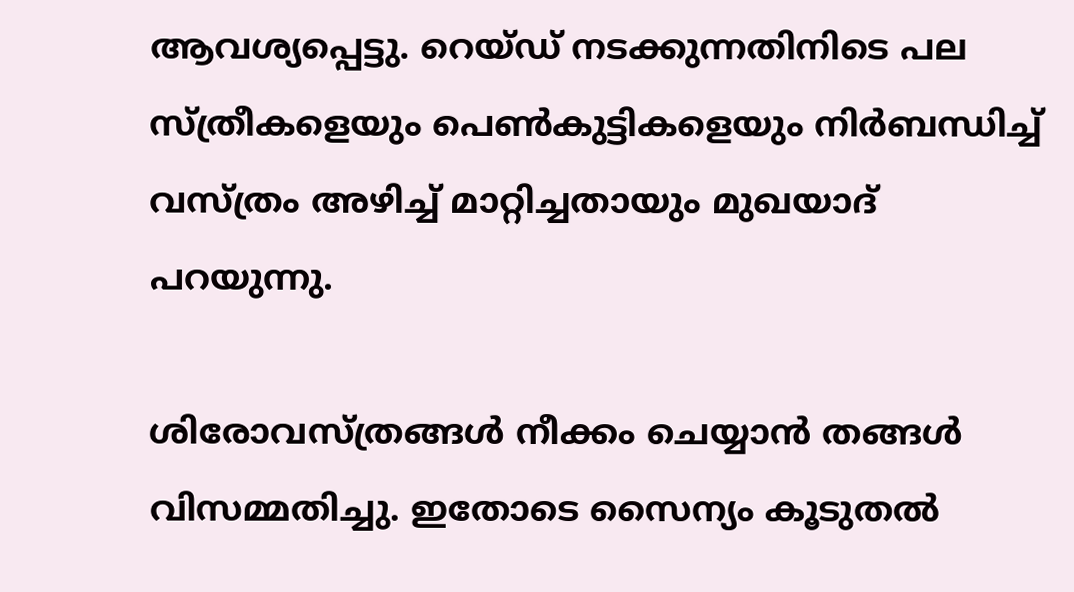ആവശ്യപ്പെട്ടു. റെയ്ഡ് നടക്കുന്നതിനിടെ പല സ്ത്രീകളെയും പെണ്‍കുട്ടികളെയും നിര്‍ബന്ധിച്ച് വസ്ത്രം അഴിച്ച് മാറ്റിച്ചതായും മുഖയാദ് പറയുന്നു.

ശിരോവസ്ത്രങ്ങള്‍ നീക്കം ചെയ്യാന്‍ തങ്ങള്‍ വിസമ്മതിച്ചു. ഇതോടെ സൈന്യം കൂടുതല്‍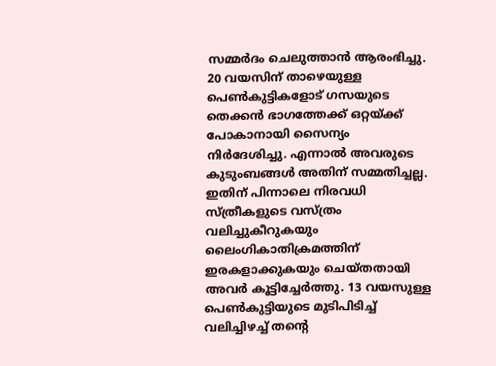സമ്മര്‍ദം ചെലുത്താന്‍ ആരംഭിച്ചു. 20 വയസിന് താഴെയുള്ള പെണ്‍കുട്ടികളോട് ഗസയുടെ തെക്കന്‍ ഭാഗത്തേക്ക് ഒറ്റയ്ക്ക് പോകാനായി സൈന്യം നിര്‍ദേശിച്ചു. എന്നാല്‍ അവരുടെ കുടുംബങ്ങള്‍ അതിന് സമ്മതിച്ചല്ല. ഇതിന് പിന്നാലെ നിരവധി സ്ത്രീകളുടെ വസ്ത്രം വലിച്ചുകീറുകയും ലൈംഗികാതിക്രമത്തിന് ഇരകളാക്കുകയും ചെയ്തതായി അവര്‍ കൂട്ടിച്ചേര്‍ത്തു. 13 വയസുള്ള പെണ്‍കുട്ടിയുടെ മുടിപിടിച്ച് വലിച്ചിഴച്ച് തന്റെ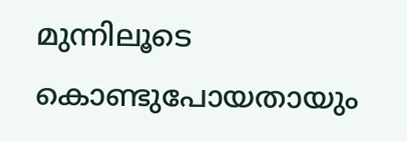മുന്നിലൂടെ കൊണ്ടുപോയതായും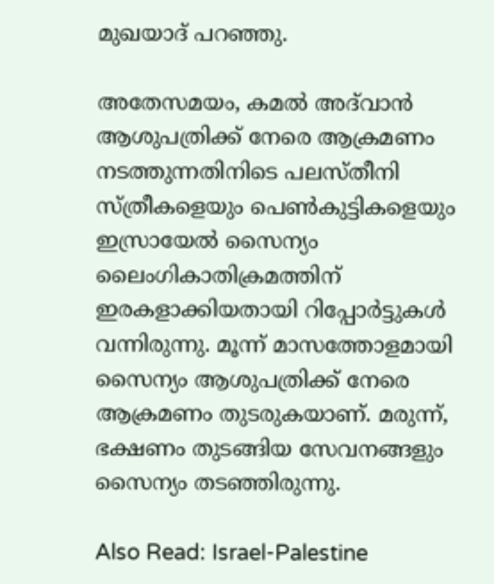മുഖയാദ് പറഞ്ഞു.

അതേസമയം, കമല്‍ അദ്‌വാന്‍ ആശുപത്രിക്ക് നേരെ ആക്രമണം നടത്തുന്നതിനിടെ പലസ്തീനി സ്ത്രീകളെയും പെണ്‍കുട്ടികളെയും ഇസ്രായേല്‍ സൈന്യം ലൈംഗികാതിക്രമത്തിന് ഇരകളാക്കിയതായി റിപ്പോര്‍ട്ടുകള്‍ വന്നിരുന്നു. മൂന്ന് മാസത്തോളമായി സൈന്യം ആശുപത്രിക്ക് നേരെ ആക്രമണം തുടരുകയാണ്. മരുന്ന്, ഭക്ഷണം തുടങ്ങിയ സേവനങ്ങളും സൈന്യം തടഞ്ഞിരുന്നു.

Also Read: Israel-Palestine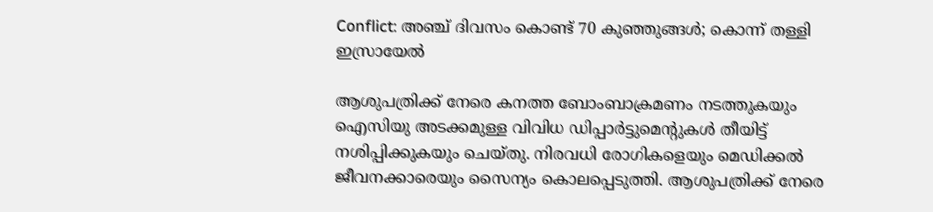Conflict: അഞ്ച് ദിവസം കൊണ്ട് 70 കുഞ്ഞുങ്ങള്‍; കൊന്ന് തള്ളി ഇസ്രായേല്‍

ആശുപത്രിക്ക് നേരെ കനത്ത ബോംബാക്രമണം നടത്തുകയും ഐസിയു അടക്കമുള്ള വിവിധ ഡിപ്പാര്‍ട്ടുമെന്റുകള്‍ തീയിട്ട് നശിപ്പിക്കുകയും ചെയ്തു. നിരവധി രോഗികളെയും മെഡിക്കല്‍ ജീവനക്കാരെയും സൈന്യം കൊലപ്പെടുത്തി. ആശുപത്രിക്ക് നേരെ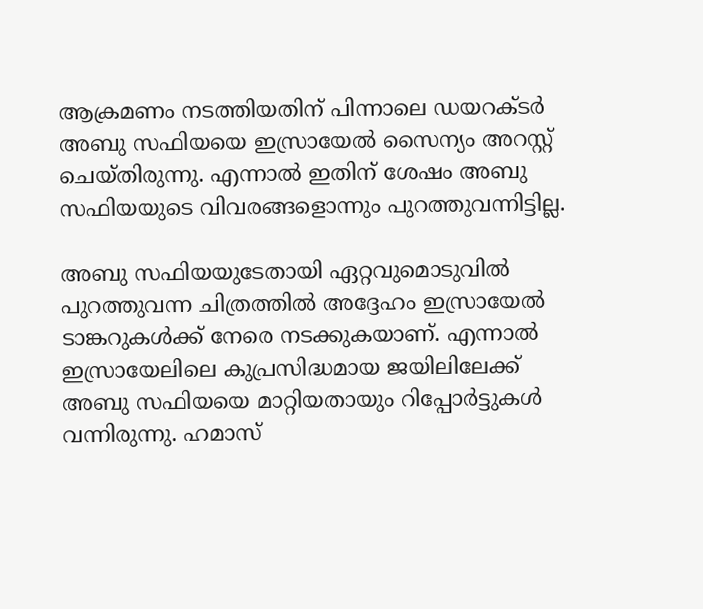ആക്രമണം നടത്തിയതിന് പിന്നാലെ ഡയറക്ടര്‍ അബു സഫിയയെ ഇസ്രായേല്‍ സൈന്യം അറസ്റ്റ് ചെയ്തിരുന്നു. എന്നാല്‍ ഇതിന് ശേഷം അബു സഫിയയുടെ വിവരങ്ങളൊന്നും പുറത്തുവന്നിട്ടില്ല.

അബു സഫിയയുടേതായി ഏറ്റവുമൊടുവില്‍ പുറത്തുവന്ന ചിത്രത്തില്‍ അദ്ദേഹം ഇസ്രായേല്‍ ടാങ്കറുകള്‍ക്ക് നേരെ നടക്കുകയാണ്. എന്നാല്‍ ഇസ്രായേലിലെ കുപ്രസിദ്ധമായ ജയിലിലേക്ക് അബു സഫിയയെ മാറ്റിയതായും റിപ്പോര്‍ട്ടുകള്‍ വന്നിരുന്നു. ഹമാസ്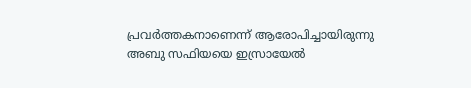പ്രവര്‍ത്തകനാണെന്ന് ആരോപിച്ചായിരുന്നു അബു സഫിയയെ ഇസ്രായേല്‍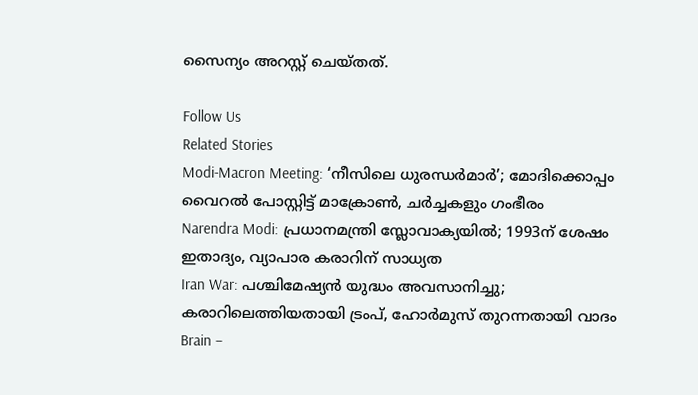സൈന്യം അറസ്റ്റ് ചെയ്തത്.

Follow Us
Related Stories
Modi-Macron Meeting: ‘നീസിലെ ധുരന്ധര്‍മാര്‍’; മോദിക്കൊപ്പം വൈറല്‍ പോസ്റ്റിട്ട് മാക്രോണ്‍, ചര്‍ച്ചകളും ഗംഭീരം
Narendra Modi: പ്രധാനമന്ത്രി സ്ലോവാക്യയില്‍; 1993ന് ശേഷം ഇതാദ്യം, വ്യാപാര കരാറിന് സാധ്യത
Iran War: പശ്ചിമേഷ്യന്‍ യുദ്ധം അവസാനിച്ചു; കരാറിലെത്തിയതായി ട്രംപ്, ഹോര്‍മുസ് തുറന്നതായി വാദം
Brain –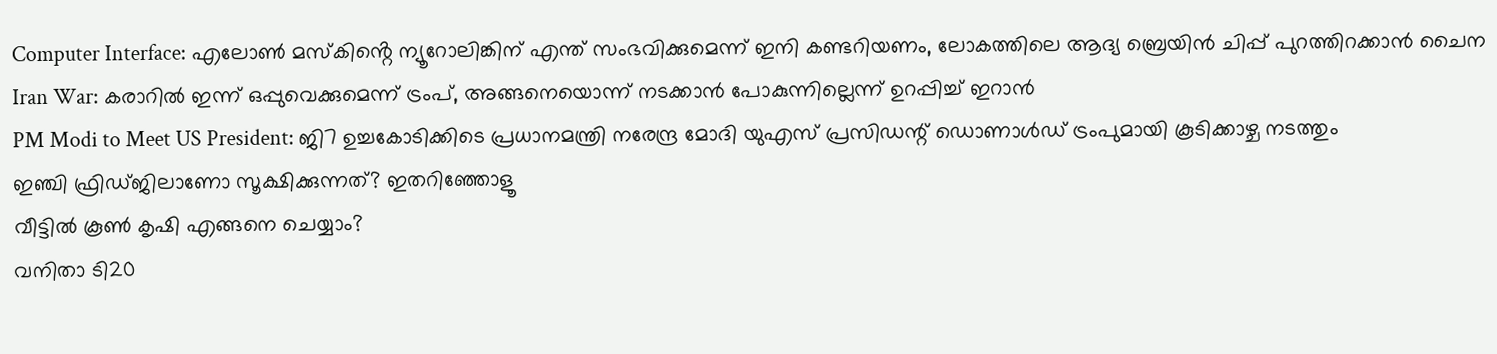Computer Interface: എലോൺ മസ്കിൻ്റെ ന്യൂറോലിങ്കിന് എന്ത് സംഭവിക്കുമെന്ന് ഇനി കണ്ടറിയണം, ലോകത്തിലെ ആദ്യ ബ്രെയിൻ ചിപ്പ് പുറത്തിറക്കാൻ ചൈന
Iran War: കരാറില്‍ ഇന്ന് ഒപ്പുവെക്കുമെന്ന് ട്രംപ്, അങ്ങനെയൊന്ന് നടക്കാന്‍ പോകുന്നില്ലെന്ന് ഉറപ്പിച്ച് ഇറാന്‍
PM Modi to Meet US President: ജി7 ഉച്ചകോടിക്കിടെ പ്രധാനമന്ത്രി നരേന്ദ്ര മോദി യുഎസ് പ്രസിഡന്റ് ഡൊണാൾഡ് ട്രംപുമായി കൂടിക്കാഴ്ച നടത്തും
ഇഞ്ചി ഫ്രിഡ്ജിലാണോ സൂക്ഷിക്കുന്നത്? ഇതറിഞ്ഞോളൂ
വീട്ടിൽ കൂൺ കൃഷി എങ്ങനെ ചെയ്യാം?
വനിതാ ടി20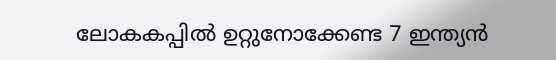ലോകകപ്പില്‍ ഉറ്റുനോക്കേണ്ട 7 ഇന്ത്യന്‍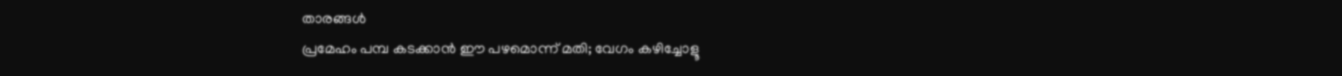താരങ്ങള്‍
പ്രമേഹം പമ്പ കടക്കാന്‍ ഈ പഴമൊന്ന് മതി; വേഗം കഴിച്ചോളൂ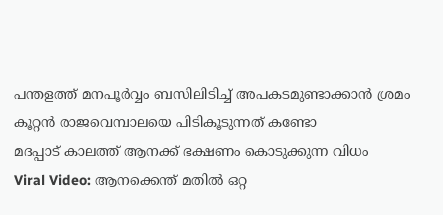പന്തളത്ത് മനപൂർവ്വം ബസിലിടിച്ച് അപകടമുണ്ടാക്കാൻ ശ്രമം
കൂറ്റൻ രാജവെമ്പാലയെ പിടികൂടുന്നത് കണ്ടോ
മദപ്പാട് കാലത്ത് ആനക്ക് ഭക്ഷണം കൊടുക്കുന്ന വിധം
Viral Video: ആനക്കെന്ത് മതിൽ ഒറ്റ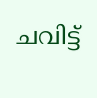ചവിട്ട്